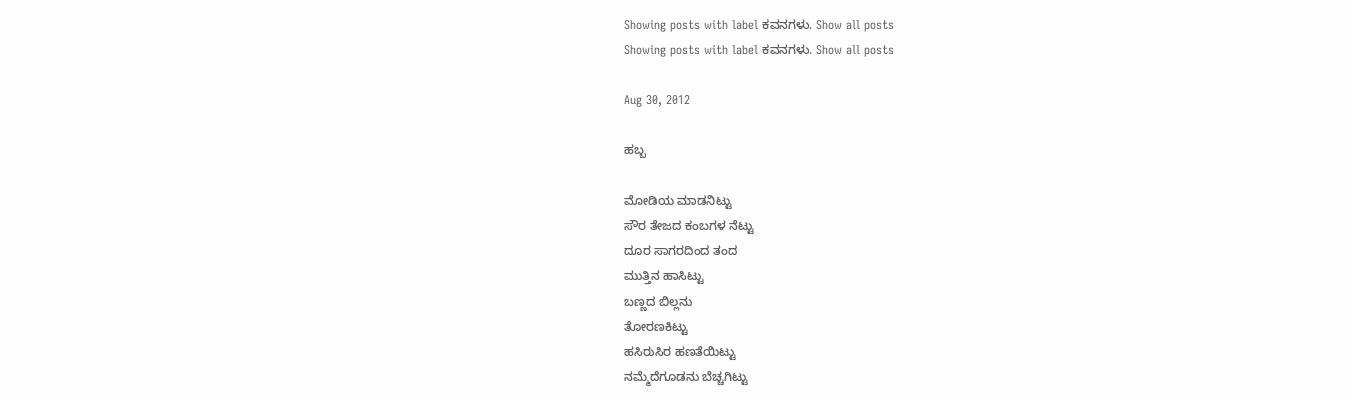Showing posts with label ಕವನಗಳು. Show all posts
Showing posts with label ಕವನಗಳು. Show all posts

Aug 30, 2012

ಹಬ್ಬ

ಮೋಡಿಯ ಮಾಡನಿಟ್ಟು
ಸೌರ ತೇಜದ ಕಂಬಗಳ ನೆಟ್ಟು
ದೂರ ಸಾಗರದಿಂದ ತಂದ
ಮುತ್ತಿನ ಹಾಸಿಟ್ಟು
ಬಣ್ಣದ ಬಿಲ್ಲನು
ತೋರಣಕಿಟ್ಟು
ಹಸಿರುಸಿರ ಹಣತೆಯಿಟ್ಟು
ನಮ್ಮೆದೆಗೂಡನು ಬೆಚ್ಚಗಿಟ್ಟು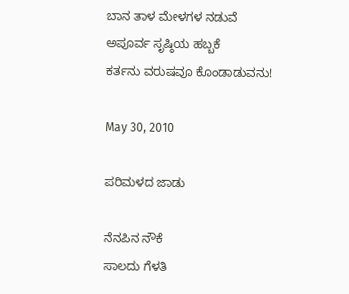ಬಾನ ತಾಳ ಮೇಳಗಳ ನಡುವೆ
ಅಪೂರ್ವ ಸೃಷ್ಠಿಯ ಹಬ್ಬಕೆ
ಕರ್ತನು ವರುಷವೂ ಕೊಂಡಾಡುವನು!

May 30, 2010

ಪರಿಮಳದ ಜಾಡು

ನೆನಪಿನ ನೌಕೆ
ಸಾಲದು ಗೆಳತಿ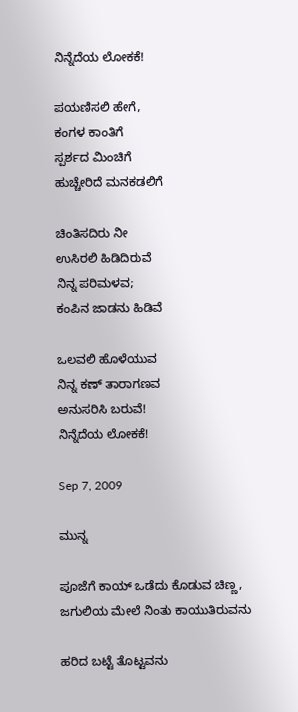ನಿನ್ನೆದೆಯ ಲೋಕಕೆ!

ಪಯಣಿಸಲಿ ಹೇಗೆ,
ಕಂಗಳ ಕಾಂತಿಗೆ
ಸ್ಪರ್ಶದ ಮಿಂಚಿಗೆ
ಹುಚ್ಚೇರಿದೆ ಮನಕಡಲಿಗೆ

ಚಿಂತಿಸದಿರು ನೀ
ಉಸಿರಲಿ ಹಿಡಿದಿರುವೆ
ನಿನ್ನ ಪರಿಮಳವ;
ಕಂಪಿನ ಜಾಡನು ಹಿಡಿವೆ

ಒಲವಲಿ ಹೊಳೆಯುವ
ನಿನ್ನ ಕಣ್ ತಾರಾಗಣವ
ಅನುಸರಿಸಿ ಬರುವೆ!
ನಿನ್ನೆದೆಯ ಲೋಕಕೆ!

Sep 7, 2009

ಮುನ್ನ

ಪೂಜೆಗೆ ಕಾಯ್ ಒಡೆದು ಕೊಡುವ ಚಿಣ್ಣ,
ಜಗುಲಿಯ ಮೇಲೆ ನಿಂತು ಕಾಯುತಿರುವನು

ಹರಿದ ಬಟ್ಟೆ ತೊಟ್ಟವನು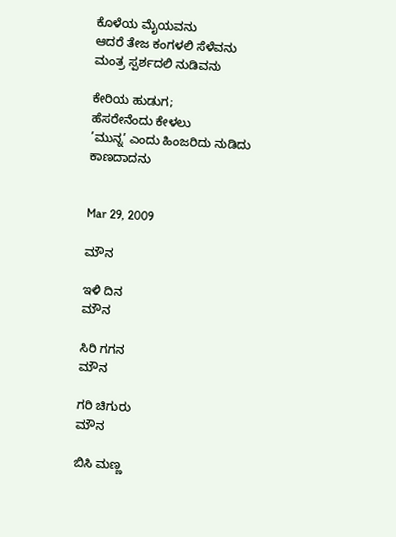ಕೊಳೆಯ ಮೈಯವನು
ಆದರೆ ತೇಜ ಕಂಗಳಲಿ ಸೆಳೆವನು
ಮಂತ್ರ ಸ್ಪರ್ಶದಲಿ ನುಡಿವನು

ಕೇರಿಯ ಹುಡುಗ;
ಹೆಸರೇನೆಂದು ಕೇಳಲು
’ಮುನ್ನ’ ಎಂದು ಹಿಂಜರಿದು ನುಡಿದು
ಕಾಣದಾದನು


Mar 29, 2009

ಮೌನ

ಇಳಿ ದಿನ
ಮೌನ

ಸಿರಿ ಗಗನ
ಮೌನ

ಗರಿ ಚಿಗುರು
ಮೌನ

ಬಿಸಿ ಮಣ್ಣ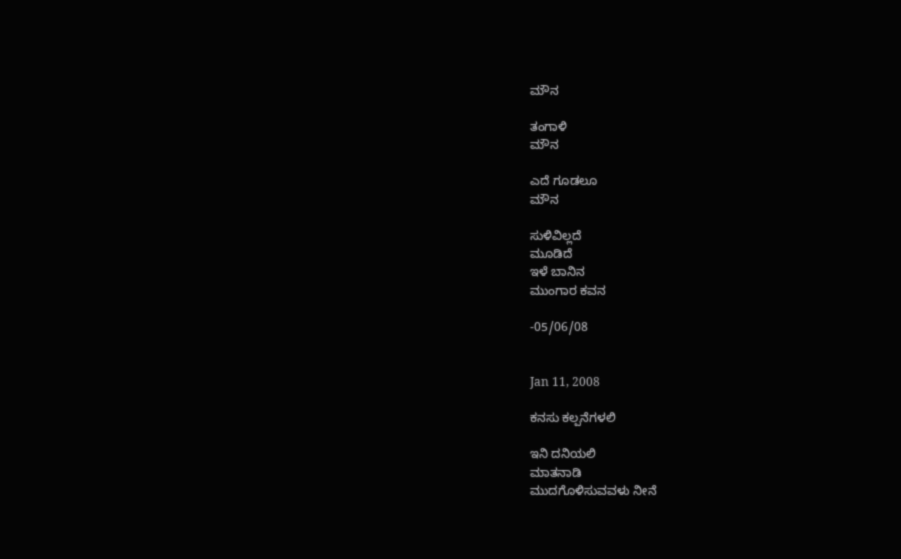ಮೌನ

ತಂಗಾಳಿ
ಮೌನ

ಎದೆ ಗೂಡಲೂ
ಮೌನ

ಸುಳಿವಿಲ್ಲದೆ
ಮೂಡಿದೆ
ಇಳೆ ಬಾನಿನ
ಮುಂಗಾರ ಕವನ

-05/06/08


Jan 11, 2008

ಕನಸು ಕಲ್ಪನೆಗಳಲಿ

ಇನಿ ದನಿಯಲಿ
ಮಾತನಾಡಿ
ಮುದಗೊಳಿಸುವವಳು ನೀನೆ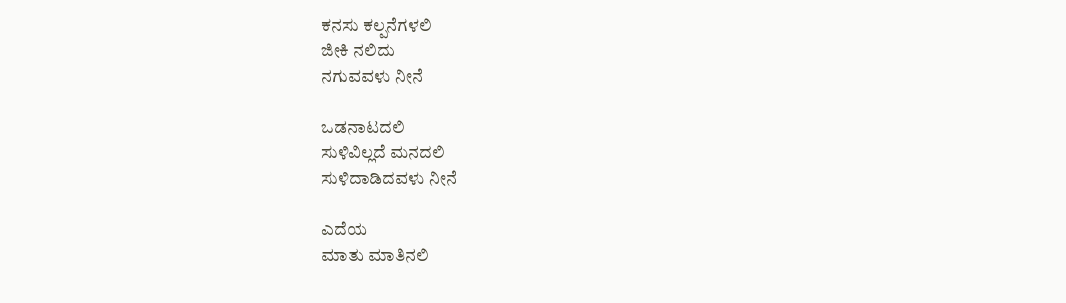ಕನಸು ಕಲ್ಪನೆಗಳಲಿ
ಜೀಕಿ ನಲಿದು
ನಗುವವಳು ನೀನೆ

ಒಡನಾಟದಲಿ
ಸುಳಿವಿಲ್ಲದೆ ಮನದಲಿ
ಸುಳಿದಾಡಿದವಳು ನೀನೆ

ಎದೆಯ
ಮಾತು ಮಾತಿನಲಿ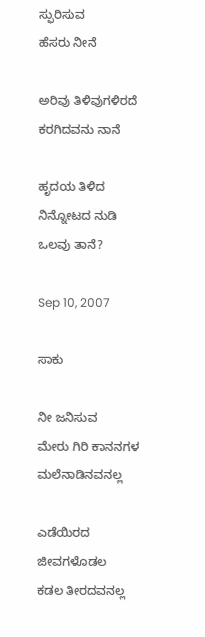ಸ್ಫುರಿಸುವ
ಹೆಸರು ನೀನೆ

ಅರಿವು ತಿಳಿವುಗಳಿರದೆ
ಕರಗಿದವನು ನಾನೆ

ಹೃದಯ ತಿಳಿದ
ನಿನ್ನೋಟದ ನುಡಿ
ಒಲವು ತಾನೆ?

Sep 10, 2007

ಸಾಕು

ನೀ ಜನಿಸುವ
ಮೇರು ಗಿರಿ ಕಾನನಗಳ
ಮಲೆನಾಡಿನವನಲ್ಲ

ಎಡೆಯಿರದ
ಜೀವಗಳೊಡಲ
ಕಡಲ ತೀರದವನಲ್ಲ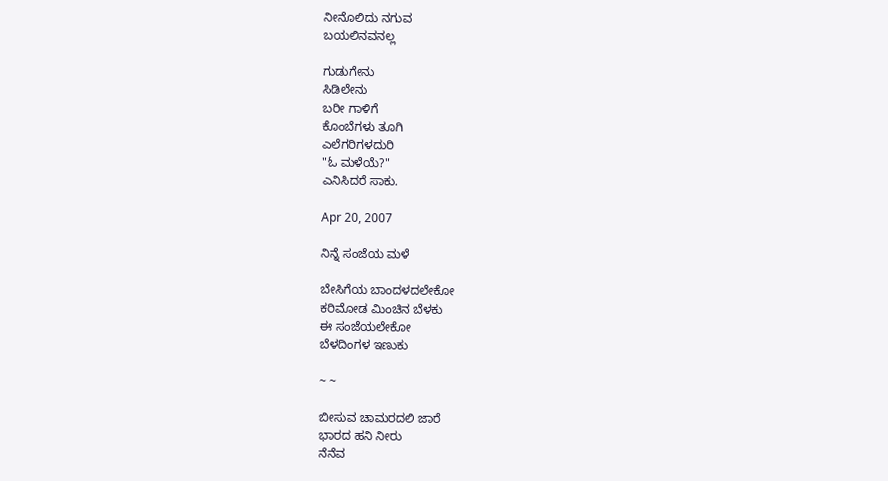ನೀನೊಲಿದು ನಗುವ
ಬಯಲಿನವನಲ್ಲ

ಗುಡುಗೇನು
ಸಿಡಿಲೇನು
ಬರೀ ಗಾಳಿಗೆ
ಕೊಂಬೆಗಳು ತೂಗಿ
ಎಲೆಗರಿಗಳದುರಿ
"ಓ ಮಳೆಯೆ?"
ಎನಿಸಿದರೆ ಸಾಕು.

Apr 20, 2007

ನಿನ್ನೆ ಸಂಜೆಯ ಮಳೆ

ಬೇಸಿಗೆಯ ಬಾಂದಳದಲೇಕೋ
ಕರಿಮೋಡ ಮಿಂಚಿನ ಬೆಳಕು
ಈ ಸಂಜೆಯಲೇಕೋ
ಬೆಳದಿಂಗಳ ಇಣುಕು

~ ~

ಬೀಸುವ ಚಾಮರದಲಿ ಜಾರೆ
ಭಾರದ ಹನಿ ನೀರು
ನೆನೆವ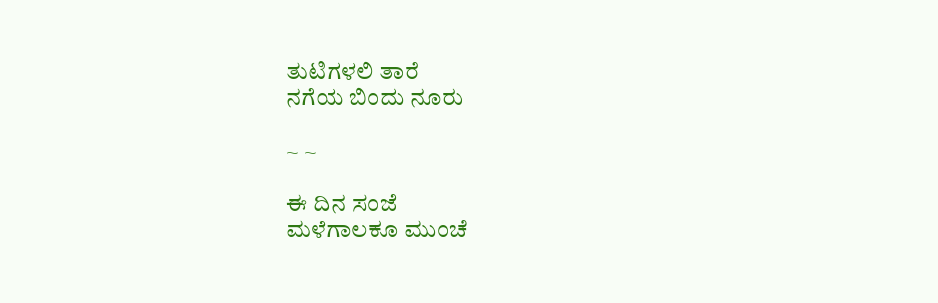ತುಟಿಗಳಲಿ ತಾರೆ
ನಗೆಯ ಬಿಂದು ನೂರು

~ ~

ಈ ದಿನ ಸಂಜೆ
ಮಳೆಗಾಲಕೂ ಮುಂಚೆ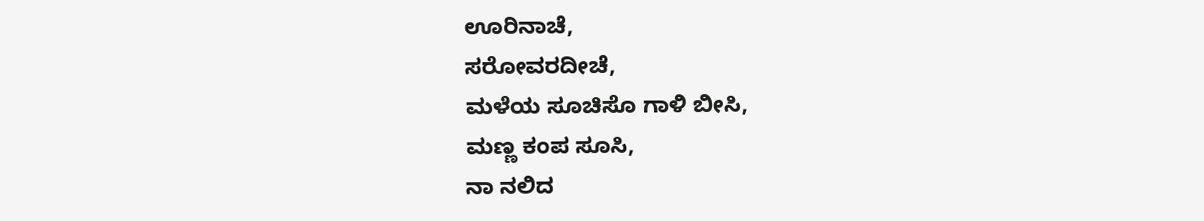ಊರಿನಾಚೆ,
ಸರೋವರದೀಚೆ,
ಮಳೆಯ ಸೂಚಿಸೊ ಗಾಳಿ ಬೀಸಿ,
ಮಣ್ಣ ಕಂಪ ಸೂಸಿ,
ನಾ ನಲಿದ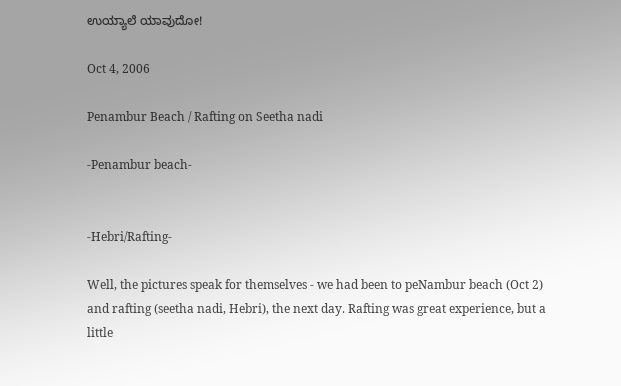ಉಯ್ಯಾಲೆ ಯಾವುದೋ!

Oct 4, 2006

Penambur Beach / Rafting on Seetha nadi

-Penambur beach-


-Hebri/Rafting-

Well, the pictures speak for themselves - we had been to peNambur beach (Oct 2) and rafting (seetha nadi, Hebri), the next day. Rafting was great experience, but a little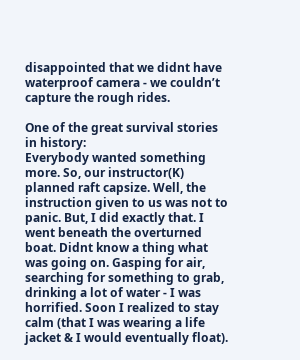disappointed that we didnt have waterproof camera - we couldn’t capture the rough rides.

One of the great survival stories in history:
Everybody wanted something more. So, our instructor(K) planned raft capsize. Well, the instruction given to us was not to panic. But, I did exactly that. I went beneath the overturned boat. Didnt know a thing what was going on. Gasping for air, searching for something to grab, drinking a lot of water - I was horrified. Soon I realized to stay calm (that I was wearing a life jacket & I would eventually float).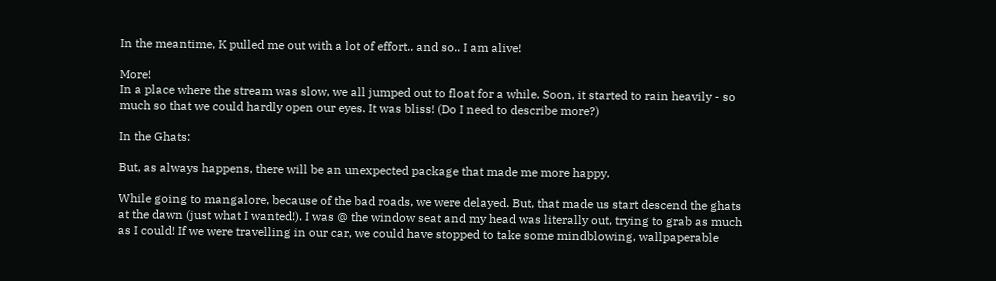In the meantime, K pulled me out with a lot of effort.. and so.. I am alive!

More!
In a place where the stream was slow, we all jumped out to float for a while. Soon, it started to rain heavily - so much so that we could hardly open our eyes. It was bliss! (Do I need to describe more?)

In the Ghats:

But, as always happens, there will be an unexpected package that made me more happy.

While going to mangalore, because of the bad roads, we were delayed. But, that made us start descend the ghats at the dawn (just what I wanted!). I was @ the window seat and my head was literally out, trying to grab as much as I could! If we were travelling in our car, we could have stopped to take some mindblowing, wallpaperable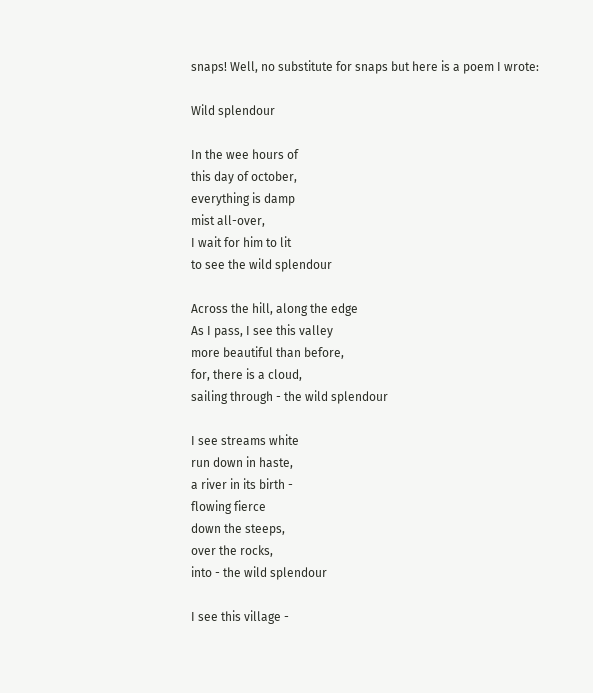snaps! Well, no substitute for snaps but here is a poem I wrote:

Wild splendour

In the wee hours of
this day of october,
everything is damp
mist all-over,
I wait for him to lit
to see the wild splendour

Across the hill, along the edge
As I pass, I see this valley
more beautiful than before,
for, there is a cloud,
sailing through - the wild splendour

I see streams white
run down in haste,
a river in its birth -
flowing fierce
down the steeps,
over the rocks,
into - the wild splendour

I see this village -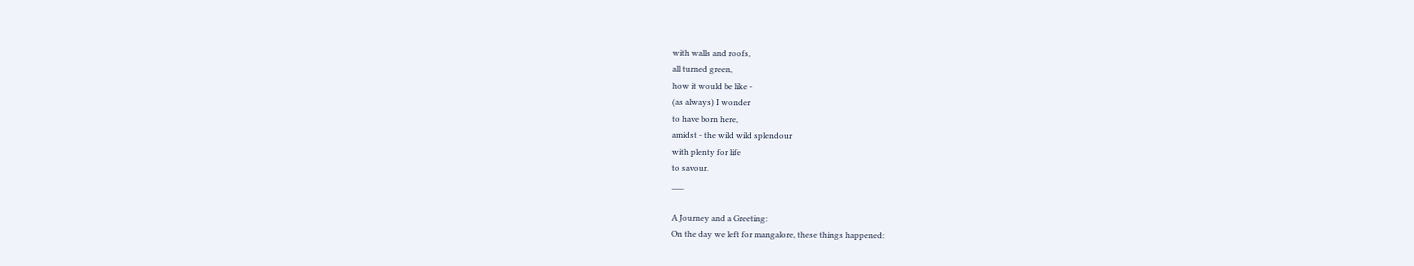with walls and roofs,
all turned green,
how it would be like -
(as always) I wonder
to have born here,
amidst - the wild wild splendour
with plenty for life
to savour.
___

A Journey and a Greeting:
On the day we left for mangalore, these things happened: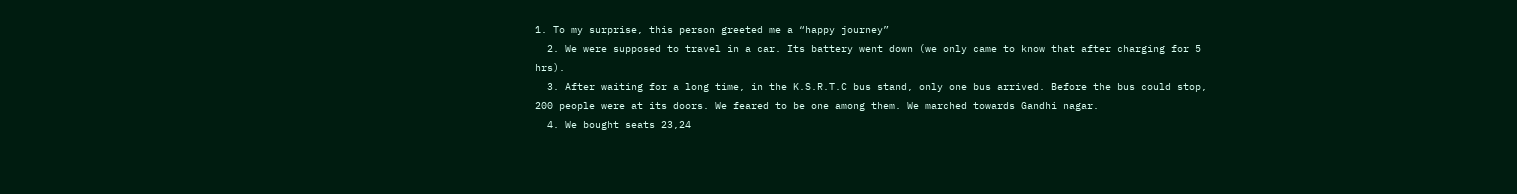1. To my surprise, this person greeted me a “happy journey”
  2. We were supposed to travel in a car. Its battery went down (we only came to know that after charging for 5 hrs).
  3. After waiting for a long time, in the K.S.R.T.C bus stand, only one bus arrived. Before the bus could stop, 200 people were at its doors. We feared to be one among them. We marched towards Gandhi nagar.
  4. We bought seats 23,24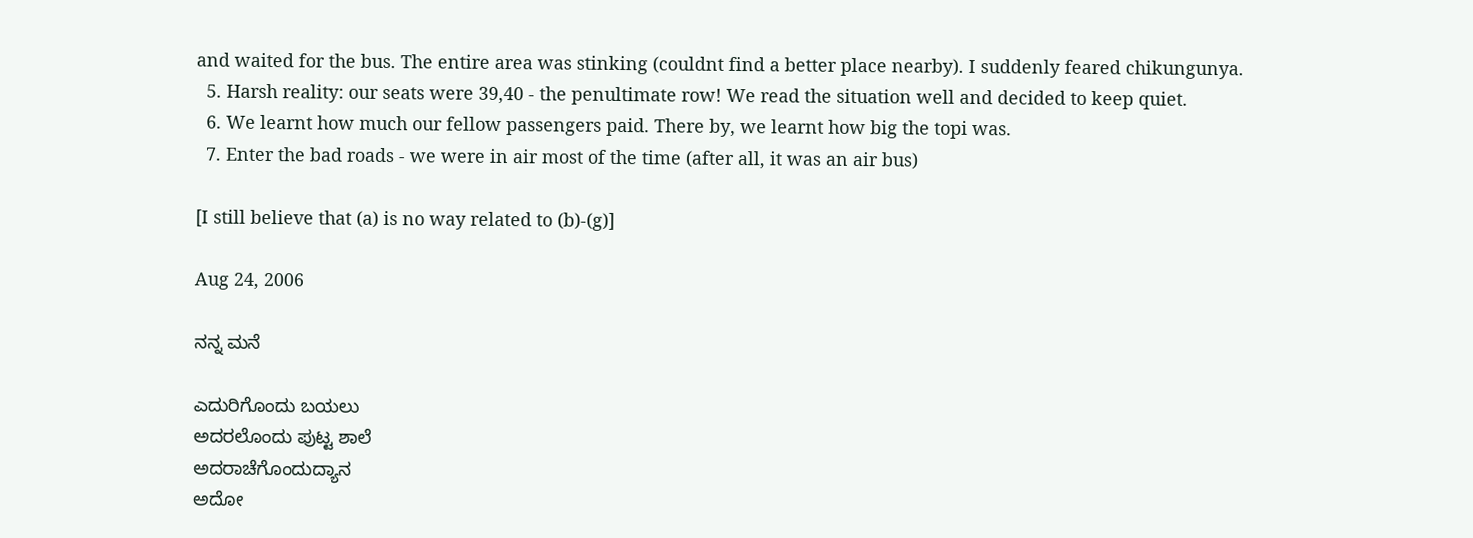and waited for the bus. The entire area was stinking (couldnt find a better place nearby). I suddenly feared chikungunya.
  5. Harsh reality: our seats were 39,40 - the penultimate row! We read the situation well and decided to keep quiet.
  6. We learnt how much our fellow passengers paid. There by, we learnt how big the topi was.
  7. Enter the bad roads - we were in air most of the time (after all, it was an air bus)

[I still believe that (a) is no way related to (b)-(g)]

Aug 24, 2006

ನನ್ನ ಮನೆ

ಎದುರಿಗೊಂದು ಬಯಲು
ಅದರಲೊಂದು ಪುಟ್ಟ ಶಾಲೆ
ಅದರಾಚೆಗೊಂದುದ್ಯಾನ
ಅದೋ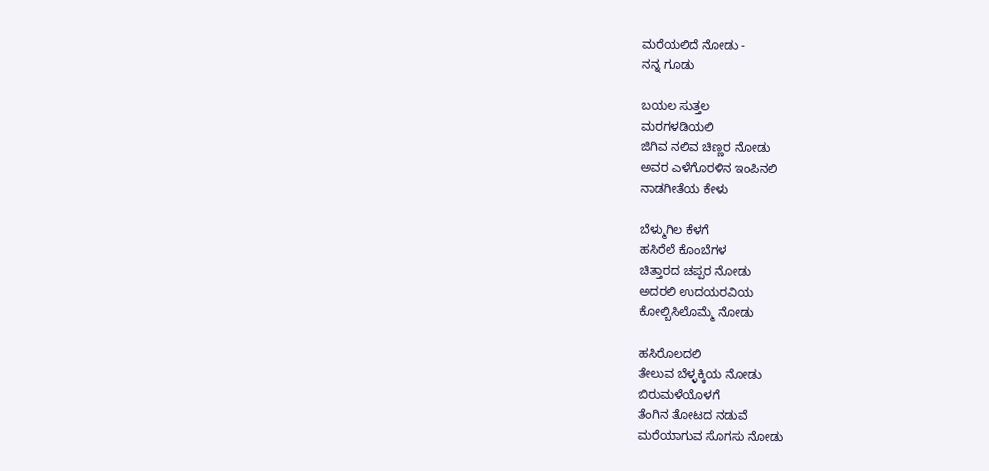ಮರೆಯಲಿದೆ ನೋಡು -
ನನ್ನ ಗೂಡು

ಬಯಲ ಸುತ್ತಲ
ಮರಗಳಡಿಯಲಿ
ಜಿಗಿವ ನಲಿವ ಚಿಣ್ಣರ ನೋಡು
ಅವರ ಎಳೆಗೊರಳಿನ ಇಂಪಿನಲಿ
ನಾಡಗೀತೆಯ ಕೇಳು

ಬೆಳ್ಮುಗಿಲ ಕೆಳಗೆ
ಹಸಿರೆಲೆ ಕೊಂಬೆಗಳ
ಚಿತ್ತಾರದ ಚಪ್ಪರ ನೋಡು
ಅದರಲಿ ಉದಯರವಿಯ
ಕೋಲ್ಬಿಸಿಲೊಮ್ಮೆ ನೋಡು

ಹಸಿರೊಲದಲಿ
ತೇಲುವ ಬೆಳ್ಳಕ್ಕಿಯ ನೋಡು
ಬಿರುಮಳೆಯೊಳಗೆ
ತೆಂಗಿನ ತೋಟದ ನಡುವೆ
ಮರೆಯಾಗುವ ಸೊಗಸು ನೋಡು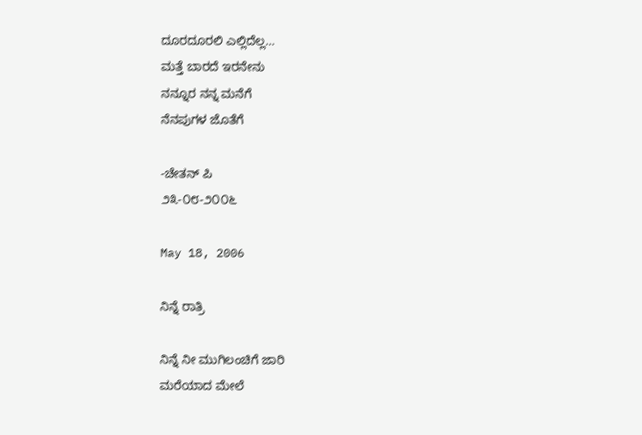ದೂರದೂರಲಿ ಎಲ್ಲಿದೆಲ್ಲ…
ಮತ್ತೆ ಬಾರದೆ ಇರನೇನು
ನನ್ನೂರ ನನ್ನ ಮನೆಗೆ
ನೆನಪುಗಳ ಜೊತೆಗೆ

-ಚೇತನ್ ಪಿ
೨೩-೦೮-೨೦೦೬

May 18, 2006

ನಿನ್ನೆ ರಾತ್ರಿ

ನಿನ್ನೆ ನೀ ಮುಗಿಲಂಚಿಗೆ ಜಾರಿ
ಮರೆಯಾದ ಮೇಲೆ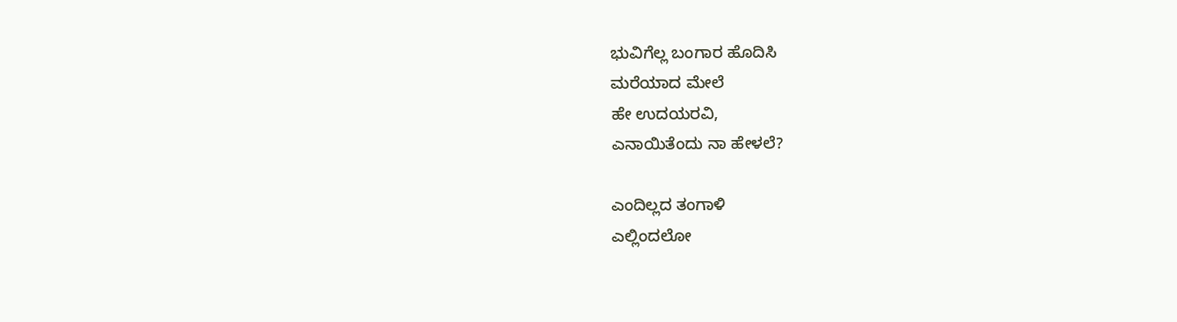ಭುವಿಗೆಲ್ಲ ಬಂಗಾರ ಹೊದಿಸಿ
ಮರೆಯಾದ ಮೇಲೆ
ಹೇ ಉದಯರವಿ,
ಎನಾಯಿತೆಂದು ನಾ ಹೇಳಲೆ?

ಎಂದಿಲ್ಲದ ತಂಗಾಳಿ
ಎಲ್ಲಿಂದಲೋ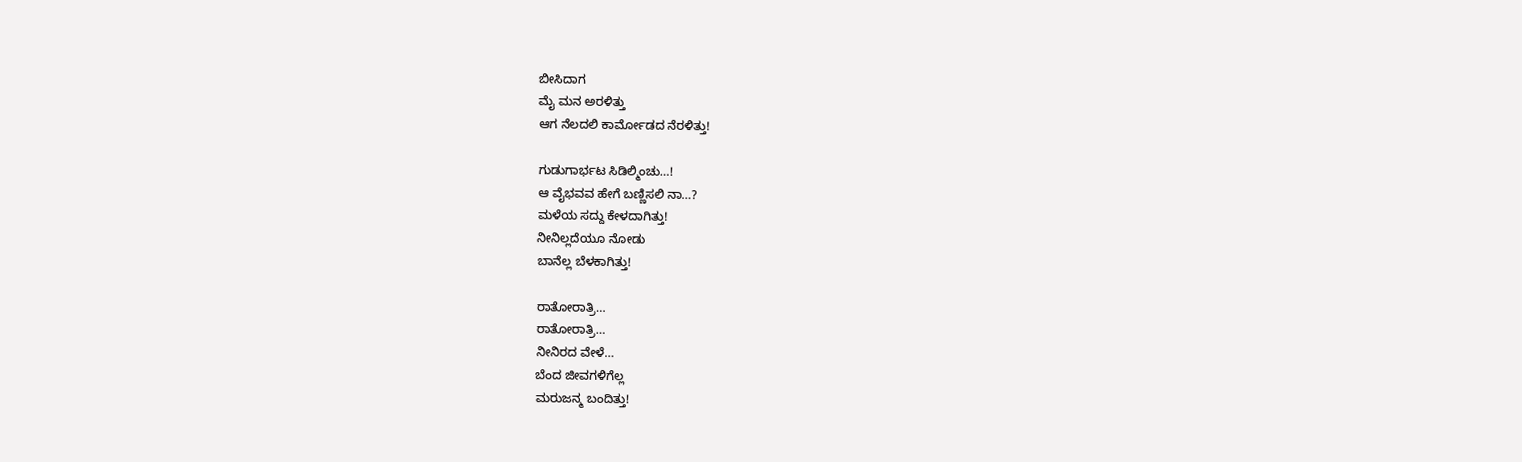ಬೀಸಿದಾಗ
ಮೈ ಮನ ಅರಳಿತ್ತು
ಆಗ ನೆಲದಲಿ ಕಾರ್ಮೋಡದ ನೆರಳಿತ್ತು!

ಗುಡುಗಾರ್ಭಟ ಸಿಡಿಲ್ಮಿಂಚು…!
ಆ ವೈಭವವ ಹೇಗೆ ಬಣ್ಣಿಸಲಿ ನಾ…?
ಮಳೆಯ ಸದ್ದು ಕೇಳದಾಗಿತ್ತು!
ನೀನಿಲ್ಲದೆಯೂ ನೋಡು
ಬಾನೆಲ್ಲ ಬೆಳಕಾಗಿತ್ತು!

ರಾತೋರಾತ್ರಿ…
ರಾತೋರಾತ್ರಿ…
ನೀನಿರದ ವೇಳೆ…
ಬೆಂದ ಜೀವಗಳಿಗೆಲ್ಲ
ಮರುಜನ್ಮ ಬಂದಿತ್ತು!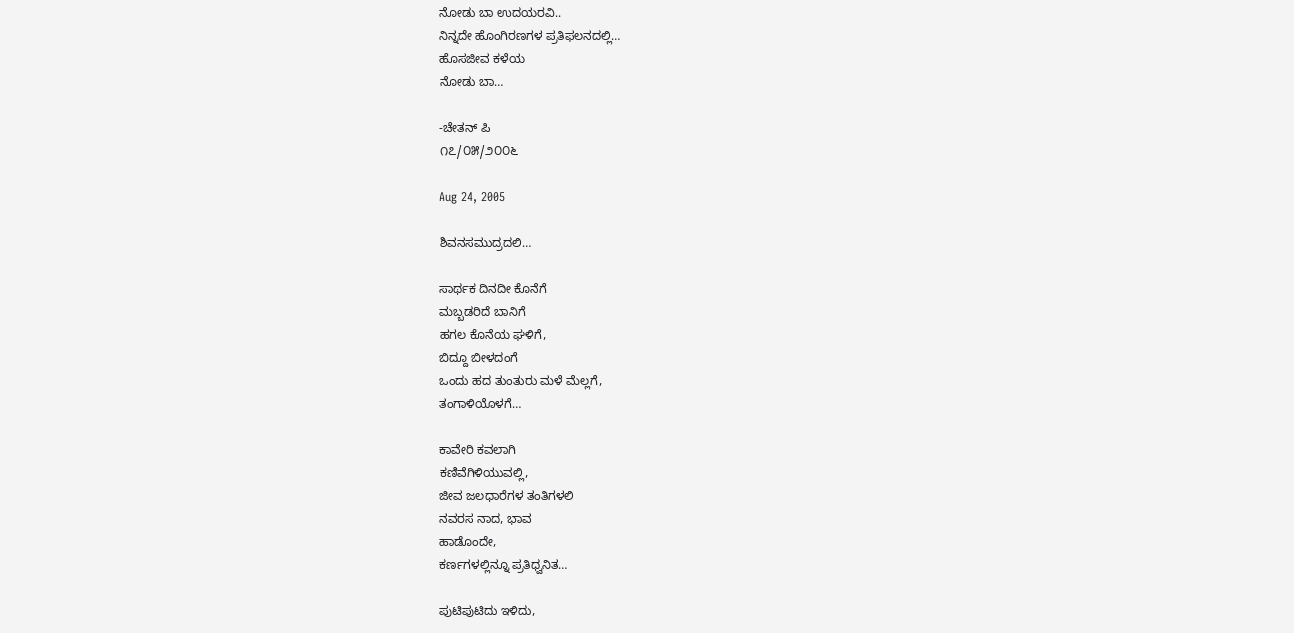ನೋಡು ಬಾ ಉದಯರವಿ..
ನಿನ್ನದೇ ಹೊಂಗಿರಣಗಳ ಪ್ರತಿಫಲನದಲ್ಲಿ…
ಹೊಸಜೀವ ಕಳೆಯ
ನೋಡು ಬಾ…

-ಚೇತನ್ ಪಿ
೧೭/೦೫/೨೦೦೬

Aug 24, 2005

ಶಿವನಸಮುದ್ರದಲಿ…

ಸಾರ್ಥಕ ದಿನದೀ ಕೊನೆಗೆ
ಮಬ್ಬಡರಿದೆ ಬಾನಿಗೆ
ಹಗಲ ಕೊನೆಯ ಘಳಿಗೆ,
ಬಿದ್ದೂ ಬೀಳದಂಗೆ
ಒಂದು ಹದ ತುಂತುರು ಮಳೆ ಮೆಲ್ಲಗೆ,
ತಂಗಾಳಿಯೊಳಗೆ…

ಕಾವೇರಿ ಕವಲಾಗಿ
ಕಣಿವೆಗಿಳಿಯುವಲ್ಲಿ,
ಜೀವ ಜಲಧಾರೆಗಳ ತಂತಿಗಳಲಿ
ನವರಸ ನಾದ, ಭಾವ
ಹಾಡೊಂದೇ,
ಕರ್ಣಗಳಲ್ಲಿನ್ನೂ ಪ್ರತಿಧ್ವನಿತ…

ಪುಟಿಪುಟಿದು ಇಳಿದು,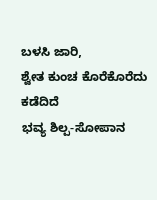ಬಳಸಿ ಜಾರಿ,
ಶ್ವೇತ ಕುಂಚ ಕೊರೆಕೊರೆದು ಕಡೆದಿದೆ
ಭವ್ಯ ಶಿಲ್ಪ-ಸೋಪಾನ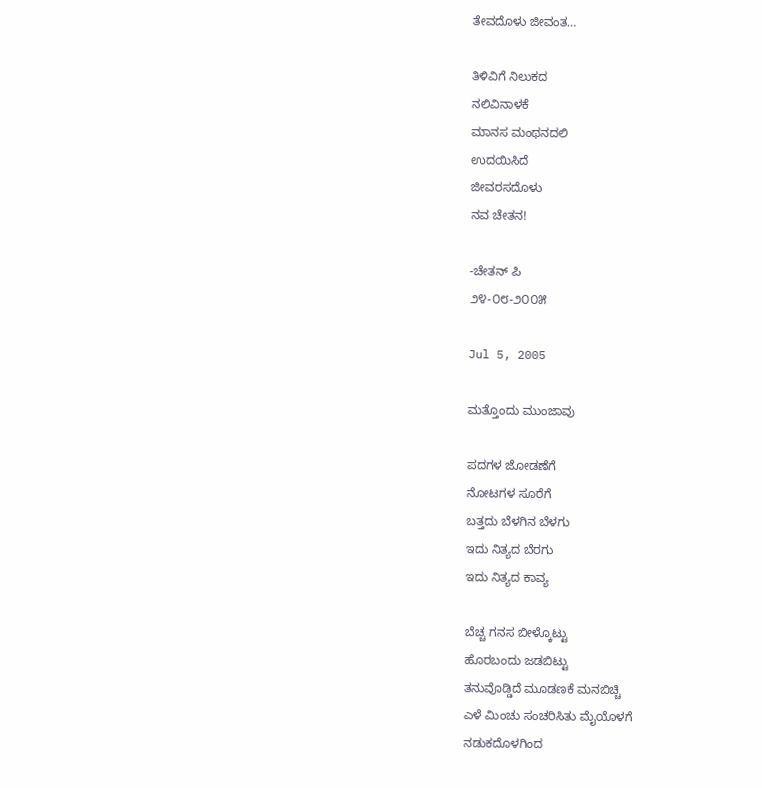ತೇವದೊಳು ಜೀವಂತ…

ತಿಳಿವಿಗೆ ನಿಲುಕದ
ನಲಿವಿನಾಳಕೆ
ಮಾನಸ ಮಂಥನದಲಿ
ಉದಯಿಸಿದೆ
ಜೀವರಸದೊಳು
ನವ ಚೇತನ!

-ಚೇತನ್ ಪಿ
೨೪-೦೮-೨೦೦೫

Jul 5, 2005

ಮತ್ತೊಂದು ಮುಂಜಾವು

ಪದಗಳ ಜೋಡಣೆಗೆ
ನೋಟಗಳ ಸೂರೆಗೆ
ಬತ್ತದು ಬೆಳಗಿನ ಬೆಳಗು
ಇದು ನಿತ್ಯದ ಬೆರಗು
ಇದು ನಿತ್ಯದ ಕಾವ್ಯ

ಬೆಚ್ಚ ಗನಸ ಬೀಳ್ಕೊಟ್ಟು
ಹೊರಬಂದು ಜಡಬಿಟ್ಟು
ತನುವೊಡ್ಡಿದೆ ಮೂಡಣಕೆ ಮನಬಿಚ್ಚಿ
ಎಳೆ ಮಿಂಚು ಸಂಚರಿಸಿತು ಮೈಯೊಳಗೆ
ನಡುಕದೊಳಗಿಂದ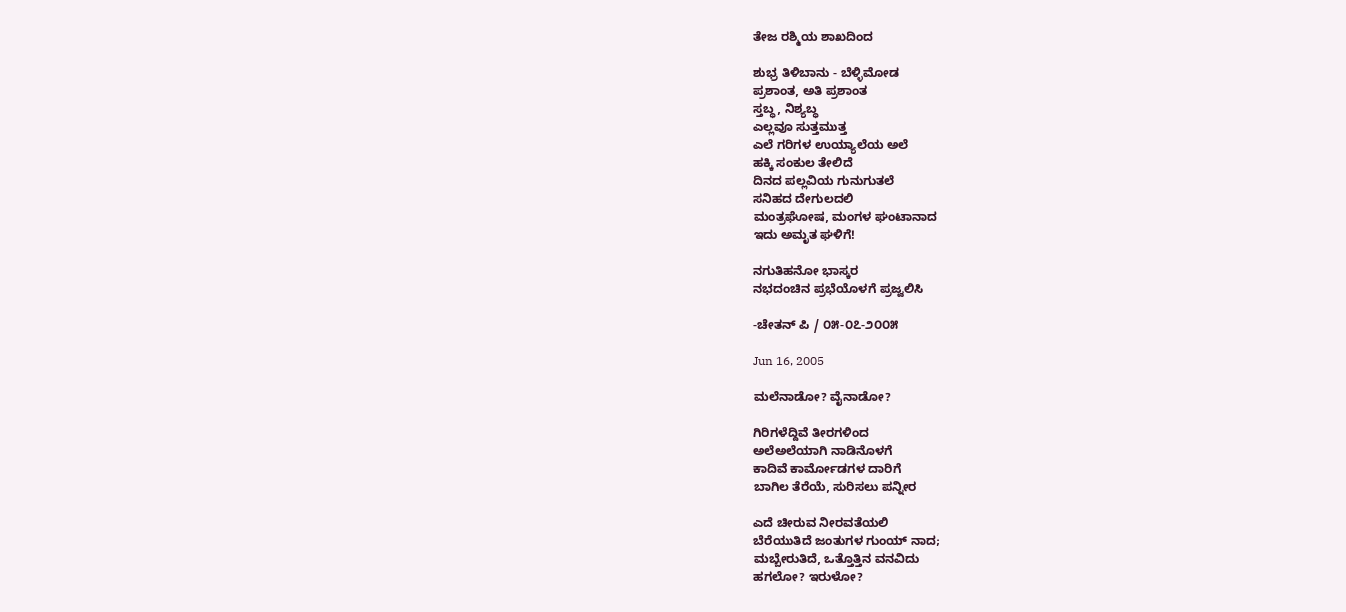ತೇಜ ರಶ್ಮಿಯ ಶಾಖದಿಂದ

ಶುಭ್ರ ತಿಳಿಬಾನು - ಬೆಳ್ಳಿಮೋಡ
ಪ್ರಶಾಂತ, ಅತಿ ಪ್ರಶಾಂತ
ಸ್ತಬ್ಧ, ನಿಶ್ಯಬ್ಧ
ಎಲ್ಲವೂ ಸುತ್ತಮುತ್ತ
ಎಲೆ ಗರಿಗಳ ಉಯ್ಯಾಲೆಯ ಅಲೆ
ಹಕ್ಕಿ ಸಂಕುಲ ತೇಲಿದೆ
ದಿನದ ಪಲ್ಲವಿಯ ಗುನುಗುತಲೆ
ಸನಿಹದ ದೇಗುಲದಲಿ
ಮಂತ್ರಘೋಷ, ಮಂಗಳ ಘಂಟಾನಾದ
ಇದು ಅಮೃತ ಘಳಿಗೆ!

ನಗುತಿಹನೋ ಭಾಸ್ಕರ
ನಭದಂಚಿನ ಪ್ರಭೆಯೊಳಗೆ ಪ್ರಜ್ವಲಿಸಿ

-ಚೇತನ್ ಪಿ / ೦೫-೦೭-೨೦೦೫

Jun 16, 2005

ಮಲೆನಾಡೋ? ವೈನಾಡೋ?

ಗಿರಿಗಳೆದ್ದಿವೆ ತೀರಗಳಿಂದ
ಅಲೆಅಲೆಯಾಗಿ ನಾಡಿನೊಳಗೆ
ಕಾದಿವೆ ಕಾರ್ಮೋಡಗಳ ದಾರಿಗೆ
ಬಾಗಿಲ ತೆರೆಯೆ, ಸುರಿಸಲು ಪನ್ನೀರ

ಎದೆ ಚೀರುವ ನೀರವತೆಯಲಿ
ಬೆರೆಯುತಿದೆ ಜಂತುಗಳ ಗುಂಯ್ ನಾದ;
ಮಬ್ಬೇರುತಿದೆ, ಒತ್ತೊತ್ತಿನ ವನವಿದು
ಹಗಲೋ? ಇರುಳೋ?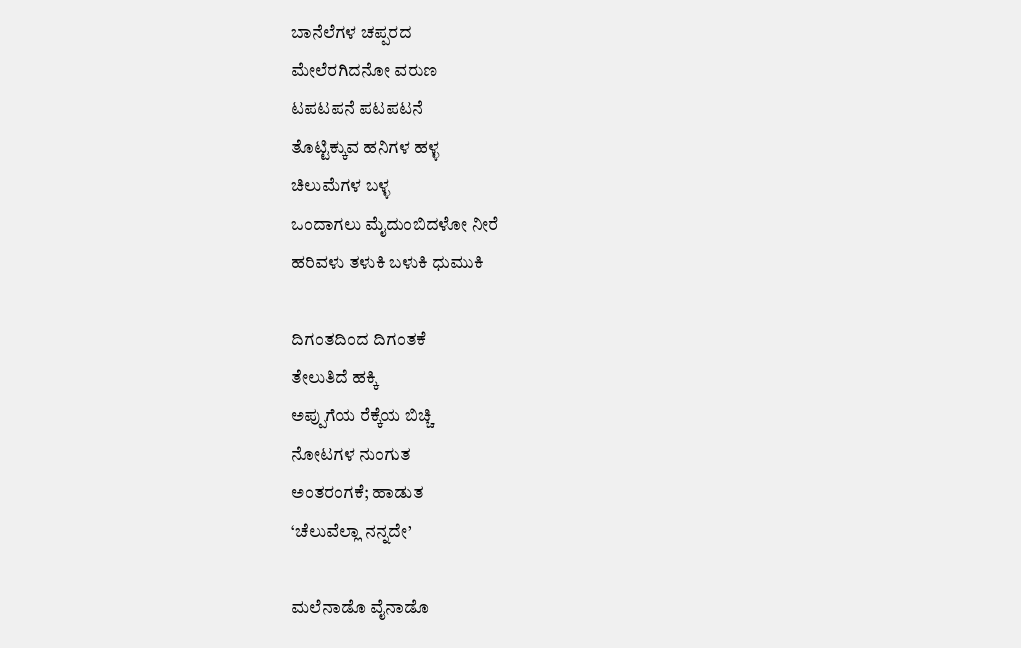ಬಾನೆಲೆಗಳ ಚಪ್ಪರದ
ಮೇಲೆರಗಿದನೋ ವರುಣ
ಟಪಟಪನೆ ಪಟಪಟನೆ
ತೊಟ್ಟಿಕ್ಕುವ ಹನಿಗಳ ಹಳ್ಳ
ಚಿಲುಮೆಗಳ ಬಳ್ಳ
ಒಂದಾಗಲು ಮೈದುಂಬಿದಳೋ ನೀರೆ
ಹರಿವಳು ತಳುಕಿ ಬಳುಕಿ ಧುಮುಕಿ

ದಿಗಂತದಿಂದ ದಿಗಂತಕೆ
ತೇಲುತಿದೆ ಹಕ್ಕಿ
ಅಪ್ಪುಗೆಯ ರೆಕ್ಕೆಯ ಬಿಚ್ಚಿ
ನೋಟಗಳ ನುಂಗುತ
ಅಂತರಂಗಕೆ; ಹಾಡುತ
‘ಚೆಲುವೆಲ್ಲಾ ನನ್ನದೇ’

ಮಲೆನಾಡೊ ವೈನಾಡೊ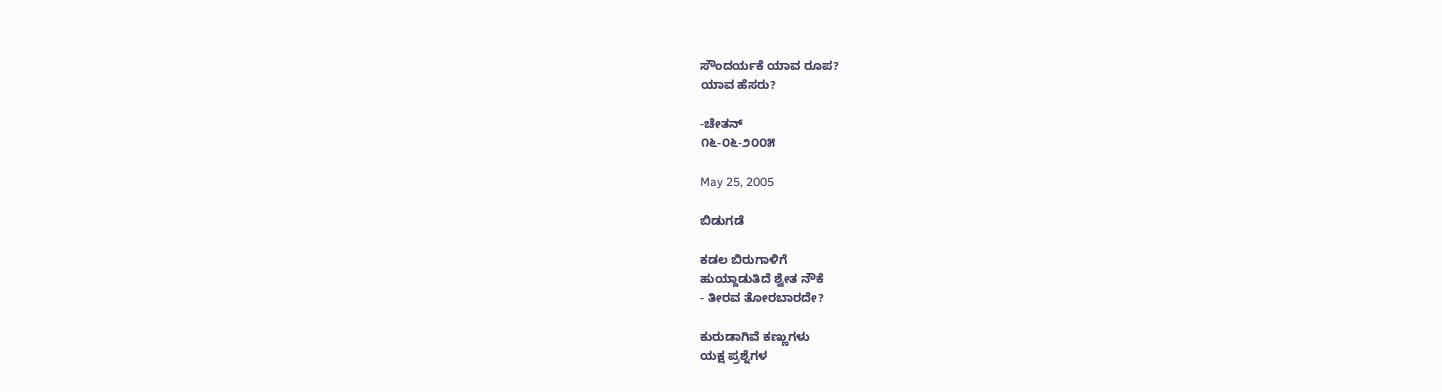ಸೌಂದರ್ಯಕೆ ಯಾವ ರೂಪ?
ಯಾವ ಹೆಸರು?

-ಚೇತನ್
೧೬-೦೬-೨೦೦೫

May 25, 2005

ಬಿಡುಗಡೆ

ಕಡಲ ಬಿರುಗಾಳಿಗೆ
ಹುಯ್ದಾಡುತಿದೆ ಶ್ವೇತ ನೌಕೆ
- ತೀರವ ತೋರಬಾರದೇ?

ಕುರುಡಾಗಿವೆ ಕಣ್ಣುಗಳು
ಯಕ್ಷ ಪ್ರಶ್ನೆಗಳ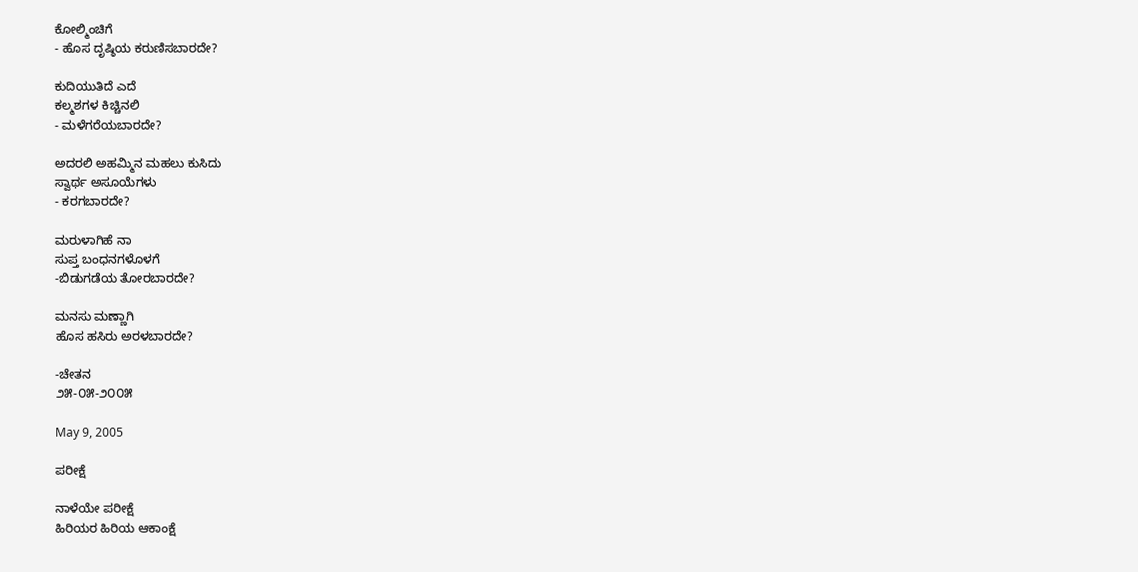ಕೋಲ್ಮಿಂಚಿಗೆ
- ಹೊಸ ದೃಷ್ಠಿಯ ಕರುಣಿಸಬಾರದೇ?

ಕುದಿಯುತಿದೆ ಎದೆ
ಕಲ್ಮಶಗಳ ಕಿಚ್ಚಿನಲಿ
- ಮಳೆಗರೆಯಬಾರದೇ?

ಅದರಲಿ ಅಹಮ್ಮಿನ ಮಹಲು ಕುಸಿದು
ಸ್ವಾರ್ಥ ಅಸೂಯೆಗಳು
- ಕರಗಬಾರದೇ?

ಮರುಳಾಗಿಹೆ ನಾ
ಸುಪ್ತ ಬಂಧನಗಳೊಳಗೆ
-ಬಿಡುಗಡೆಯ ತೋರಬಾರದೇ?

ಮನಸು ಮಣ್ಣಾಗಿ
ಹೊಸ ಹಸಿರು ಅರಳಬಾರದೇ?

-ಚೇತನ
೨೫-೦೫-೨೦೦೫

May 9, 2005

ಪರೀಕ್ಷೆ

ನಾಳೆಯೇ ಪರೀಕ್ಷೆ
ಹಿರಿಯರ ಹಿರಿಯ ಆಕಾಂಕ್ಷೆ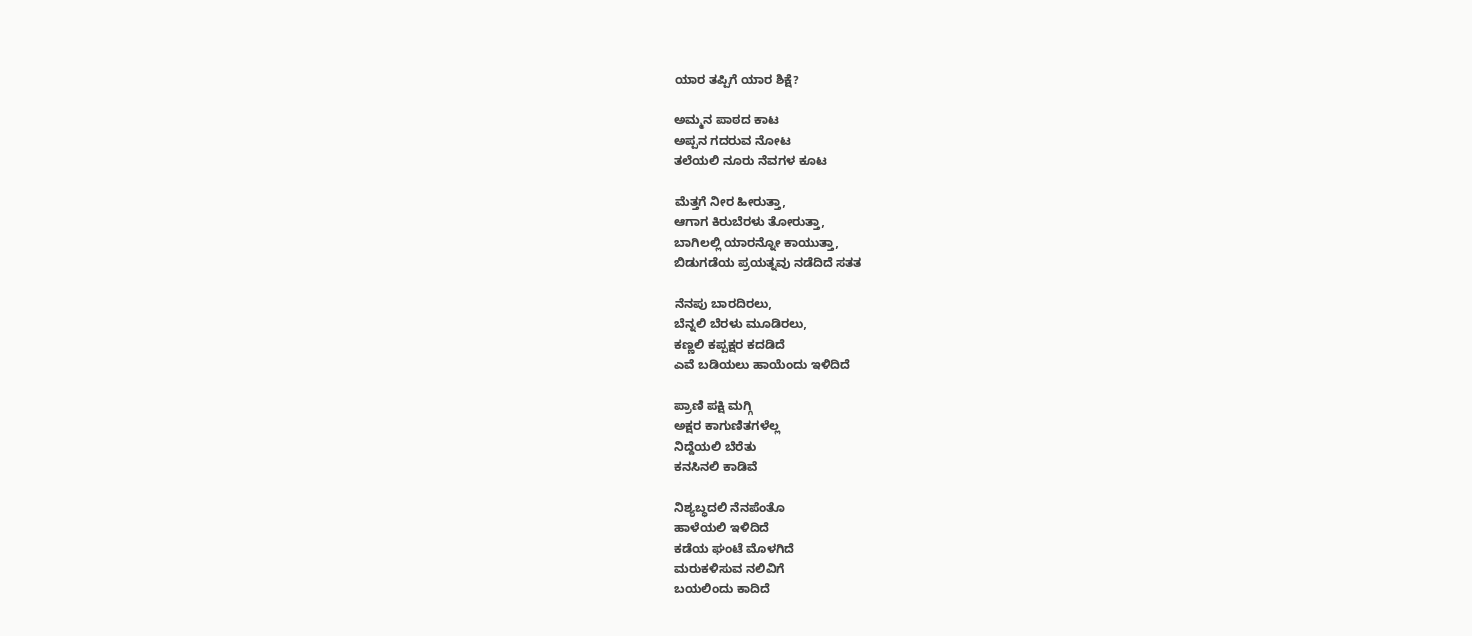ಯಾರ ತಪ್ಪಿಗೆ ಯಾರ ಶಿಕ್ಷೆ?

ಅಮ್ಮನ ಪಾಠದ ಕಾಟ
ಅಪ್ಪನ ಗದರುವ ನೋಟ
ತಲೆಯಲಿ ನೂರು ನೆವಗಳ ಕೂಟ

ಮೆತ್ತಗೆ ನೀರ ಹೀರುತ್ತಾ,
ಆಗಾಗ ಕಿರುಬೆರಳು ತೋರುತ್ತಾ,
ಬಾಗಿಲಲ್ಲಿ ಯಾರನ್ನೋ ಕಾಯುತ್ತಾ,
ಬಿಡುಗಡೆಯ ಪ್ರಯತ್ನವು ನಡೆದಿದೆ ಸತತ

ನೆನಪು ಬಾರದಿರಲು,
ಬೆನ್ನಲಿ ಬೆರಳು ಮೂಡಿರಲು,
ಕಣ್ಣಲಿ ಕಪ್ಪಕ್ಷರ ಕದಡಿದೆ
ಎವೆ ಬಡಿಯಲು ಹಾಯೆಂದು ಇಳಿದಿದೆ

ಪ್ರಾಣಿ ಪಕ್ಷಿ ಮಗ್ಗಿ
ಅಕ್ಷರ ಕಾಗುಣಿತಗಳೆಲ್ಲ
ನಿದ್ದೆಯಲಿ ಬೆರೆತು
ಕನಸಿನಲಿ ಕಾಡಿವೆ

ನಿಶ್ಯಬ್ಧದಲಿ ನೆನಪೆಂತೊ
ಹಾಳೆಯಲಿ ಇಳಿದಿದೆ
ಕಡೆಯ ಘಂಟೆ ಮೊಳಗಿದೆ
ಮರುಕಳಿಸುವ ನಲಿವಿಗೆ
ಬಯಲಿಂದು ಕಾದಿದೆ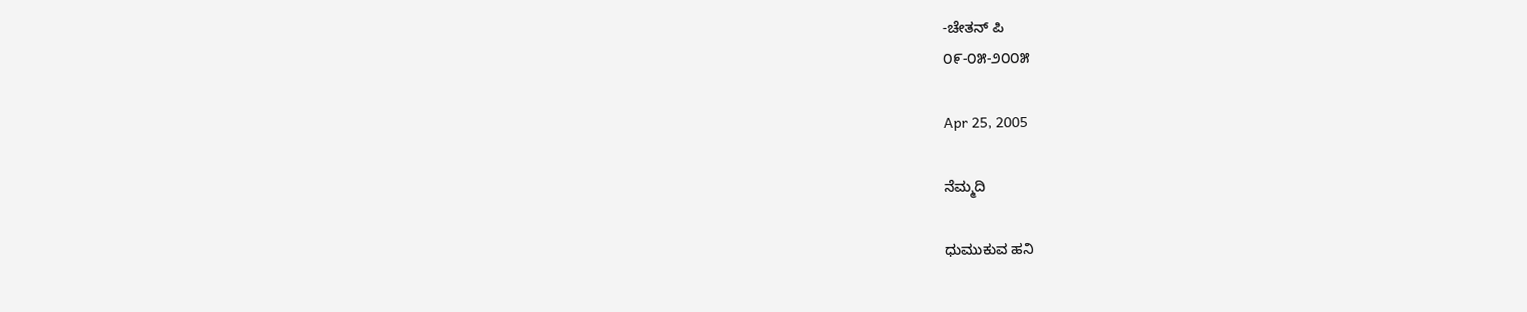-ಚೇತನ್ ಪಿ
೦೯-೦೫-೨೦೦೫

Apr 25, 2005

ನೆಮ್ಮದಿ

ಧುಮುಕುವ ಹನಿ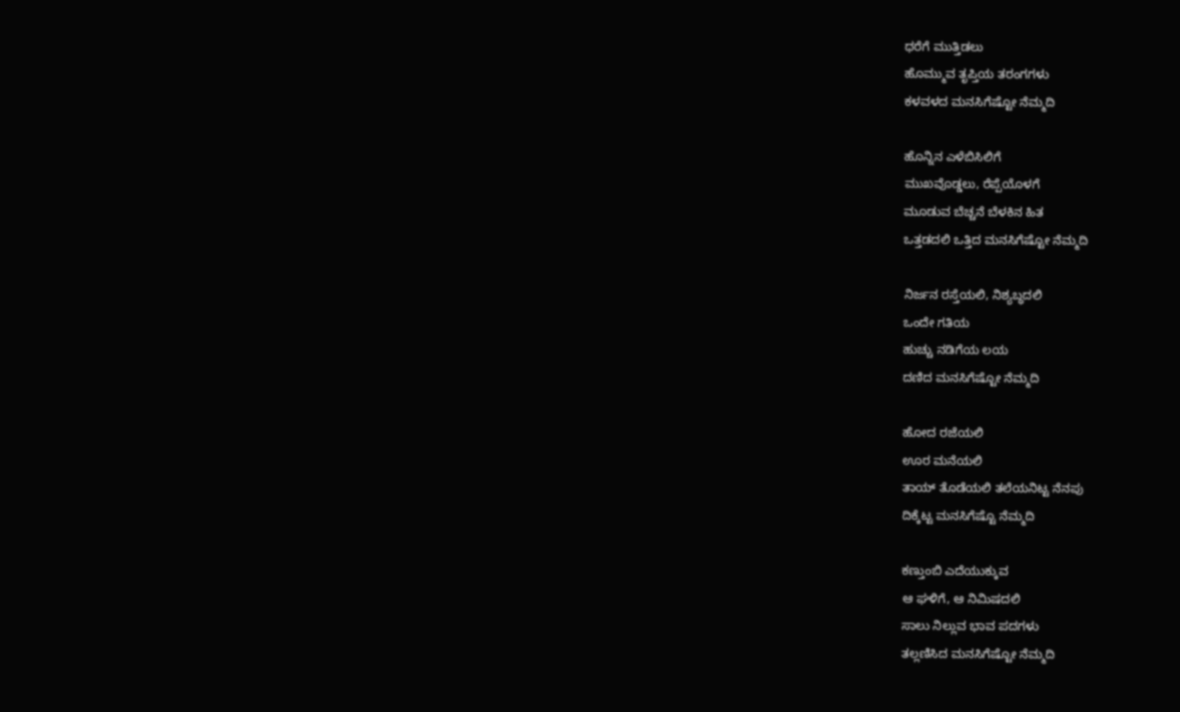ಧರೆಗೆ ಮುತ್ತಿಡಲು
ಹೊಮ್ಮುವ ತೃಪ್ತಿಯ ತರಂಗಗಳು
ಕಳವಳದ ಮನಸಿಗೆಷ್ಟೋ ನೆಮ್ಮದಿ

ಹೊನ್ನಿನ ಎಳೆಬಿಸಿಲಿಗೆ
ಮುಖವೊಡ್ಡಲು, ರೆಪ್ಪೆಯೊಳಗೆ
ಮೂಡುವ ಬೆಚ್ಚನೆ ಬೆಳಕಿನ ಹಿತ
ಒತ್ತಡದಲಿ ಒತ್ತಿದ ಮನಸಿಗೆಷ್ಟೋ ನೆಮ್ಮದಿ

ನಿರ್ಜನ ರಸ್ತೆಯಲಿ, ನಿಶ್ಯಬ್ಧದಲಿ
ಒಂದೇ ಗತಿಯ
ಹುಚ್ಚು ನಡಿಗೆಯ ಲಯ
ದಣಿದ ಮನಸಿಗೆಷ್ಟೋ ನೆಮ್ಮದಿ

ಹೋದ ರಜೆಯಲಿ
ಊರ ಮನೆಯಲಿ
ತಾಯ್ ತೊಡೆಯಲಿ ತಲೆಯನಿಟ್ಟ ನೆನಪು
ದಿಕ್ಕೆಟ್ಟ ಮನಸಿಗೆಷ್ಟೊ ನೆಮ್ಮದಿ

ಕಣ್ತುಂಬಿ ಎದೆಯುಕ್ಕುವ
ಆ ಘಳಿಗೆ, ಆ ನಿಮಿಷದಲಿ
ಸಾಲು ನಿಲ್ಲುವ ಭಾವ ಪದಗಳು
ತಲ್ಲಣಿಸಿದ ಮನಸಿಗೆಷ್ಟೋ ನೆಮ್ಮದಿ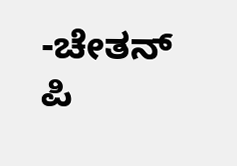-ಚೇತನ್ ಪಿ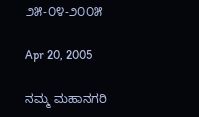೨೫-೦೪-೨೦೦೫

Apr 20, 2005

ನಮ್ಮ ಮಹಾನಗರಿ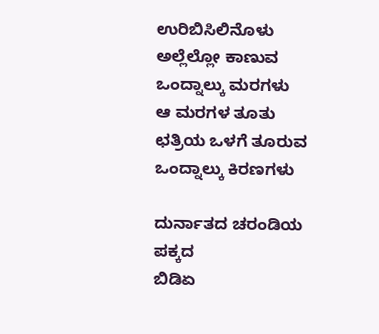ಉರಿಬಿಸಿಲಿನೊಳು ಅಲ್ಲೆಲ್ಲೋ ಕಾಣುವ
ಒಂದ್ನಾಲ್ಕು ಮರಗಳು
ಆ ಮರಗಳ ತೂತು ಛತ್ರಿಯ ಒಳಗೆ ತೂರುವ
ಒಂದ್ನಾಲ್ಕು ಕಿರಣಗಳು

ದುರ್ನಾತದ ಚರಂಡಿಯ ಪಕ್ಕದ
ಬಿಡಿಏ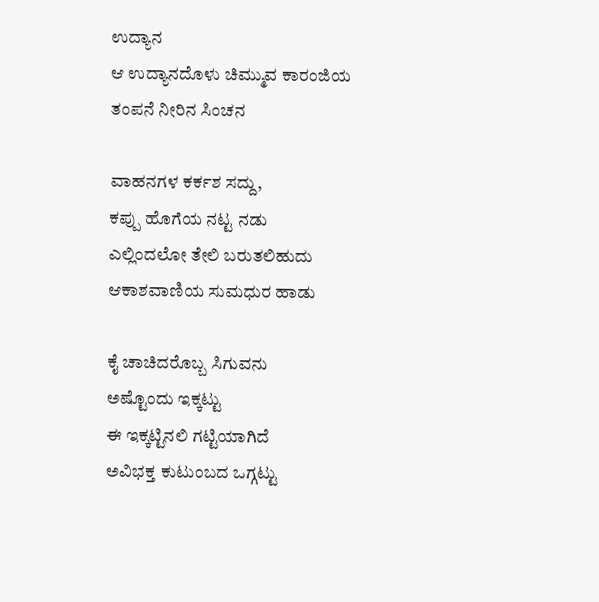ಉದ್ಯಾನ
ಆ ಉದ್ಯಾನದೊಳು ಚಿಮ್ಮುವ ಕಾರಂಜಿಯ
ತಂಪನೆ ನೀರಿನ ಸಿಂಚನ

ವಾಹನಗಳ ಕರ್ಕಶ ಸದ್ದು,
ಕಪ್ಪು ಹೊಗೆಯ ನಟ್ಟ ನಡು
ಎಲ್ಲಿಂದಲೋ ತೇಲಿ ಬರುತಲಿಹುದು
ಆಕಾಶವಾಣಿಯ ಸುಮಧುರ ಹಾಡು

ಕೈ ಚಾಚಿದರೊಬ್ಬ ಸಿಗುವನು
ಅಷ್ಟೊಂದು ಇಕ್ಕಟ್ಟು
ಈ ಇಕ್ಕಟ್ಟಿನಲಿ ಗಟ್ಟಿಯಾಗಿದೆ
ಅವಿಭಕ್ತ ಕುಟುಂಬದ ಒಗ್ಗಟ್ಟು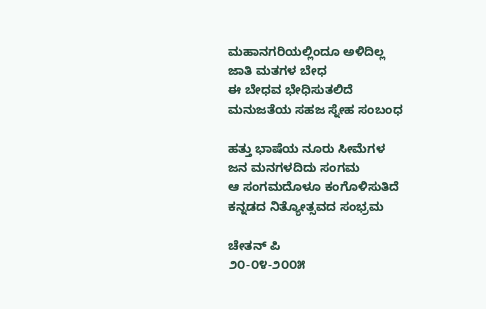ಮಹಾನಗರಿಯಲ್ಲಿಂದೂ ಅಳಿದಿಲ್ಲ
ಜಾತಿ ಮತಗಳ ಬೇಧ
ಈ ಬೇಧವ ಭೇಧಿಸುತಲಿದೆ
ಮನುಜತೆಯ ಸಹಜ ಸ್ನೇಹ ಸಂಬಂಧ

ಹತ್ತು ಭಾಷೆಯ ನೂರು ಸೀಮೆಗಳ
ಜನ ಮನಗಳದಿದು ಸಂಗಮ
ಆ ಸಂಗಮದೊಳೂ ಕಂಗೊಳಿಸುತಿದೆ
ಕನ್ನಡದ ನಿತ್ಯೋತ್ಸವದ ಸಂಭ್ರಮ

ಚೇತನ್ ಪಿ
೨೦-೦೪-೨೦೦೫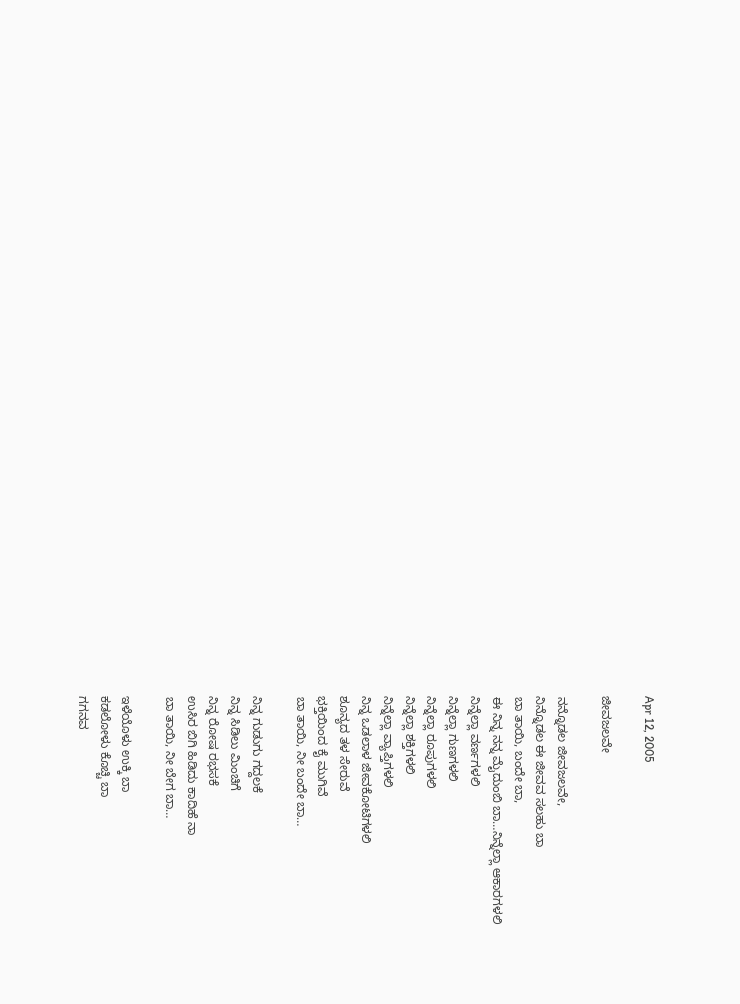Apr 12, 2005

ಜೀವಜಲವೇ

ನನ್ನೊಡಲ ಜೀವಜಲವೇ,
ನಿನ್ನೊಡಲ ಈ ಜೀವವ ಸಲಹು ಬಾ
ಬಾ ತಾಯಿ, ಬಂದೇ ಬಾ,
ಈ ನಿನ್ನ ನನ್ನ ಮೈದುಂಬಿ ಬಾ…ನಿನ್ನೆಲ್ಲಾ ಆಕಾರಗಳಲಿ
ನಿನ್ನೆಲ್ಲಾ ವರ್ಣಗಳಲಿ
ನಿನ್ನೆಲ್ಲಾ ಗುಣಗಳಲಿ
ನಿನ್ನೆಲ್ಲಾ ರೂಪುಗಳಲಿ
ನಿನ್ನೆಲ್ಲಾ ಶಕ್ತಿಗಳಲಿ
ನಿನ್ನೆಲ್ಲಾ ವ್ಯಾಪ್ತಿಗಳಲಿ
ನಿನ್ನ ಒಡಲಾಳ ಜೀವಕೋಟಿಗಳಲಿ
ಶೂನ್ಯದ ತಳ ಸೇರುವೆ
ಭಕ್ತಿಯಿಂದ ಕೈ ಮುಗಿವೆ
ಬಾ ತಾಯಿ, ನೀ ಬಂದೇ ಬಾ…

ನಿನ್ನ ಗುಡುಗು ಗದ್ದಲಕೆ
ನಿನ್ನ ಸಿಡಿಲು ಮಿಂಚಿಗೆ
ನಿನ್ನ ರೋಷ ರಭಸಕೆ
ಉಸಿರ ಬಿಗಿ ಹಿಡಿದು ಕಾದಿಹೆ ನಾ
ಬಾ ತಾಯಿ, ನೀ ಬೇಗ ಬಾ…

ಇಳೆಯೊಳು ಉಕ್ಕಿ ಬಾ
ಕಡಲೋಳು ಕೊಚ್ಚಿ ಬಾ
ಗಗನವ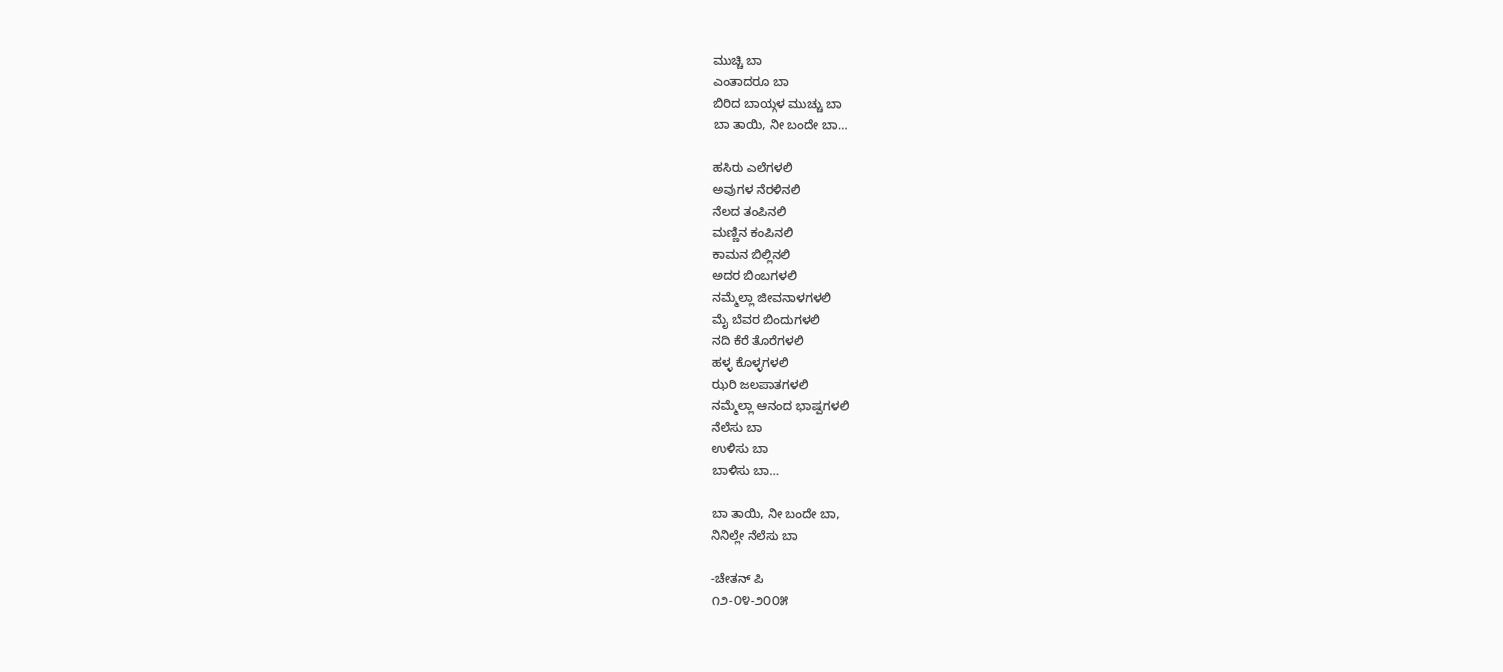ಮುಚ್ಚಿ ಬಾ
ಎಂತಾದರೂ ಬಾ
ಬಿರಿದ ಬಾಯ್ಗಳ ಮುಚ್ಚು ಬಾ
ಬಾ ತಾಯಿ, ನೀ ಬಂದೇ ಬಾ…

ಹಸಿರು ಎಲೆಗಳಲಿ
ಅವುಗಳ ನೆರಳಿನಲಿ
ನೆಲದ ತಂಪಿನಲಿ
ಮಣ್ಣಿನ ಕಂಪಿನಲಿ
ಕಾಮನ ಬಿಲ್ಲಿನಲಿ
ಅದರ ಬಿಂಬಗಳಲಿ
ನಮ್ಮೆಲ್ಲಾ ಜೀವನಾಳಗಳಲಿ
ಮೈ ಬೆವರ ಬಿಂದುಗಳಲಿ
ನದಿ ಕೆರೆ ತೊರೆಗಳಲಿ
ಹಳ್ಳ ಕೊಳ್ಳಗಳಲಿ
ಝರಿ ಜಲಪಾತಗಳಲಿ
ನಮ್ಮೆಲ್ಲಾ ಆನಂದ ಭಾಷ್ಪಗಳಲಿ
ನೆಲೆಸು ಬಾ
ಉಳಿಸು ಬಾ
ಬಾಳಿಸು ಬಾ…

ಬಾ ತಾಯಿ, ನೀ ಬಂದೇ ಬಾ,
ನಿನಿಲ್ಲೇ ನೆಲೆಸು ಬಾ

-ಚೇತನ್ ಪಿ
೧೨-೦೪-೨೦೦೫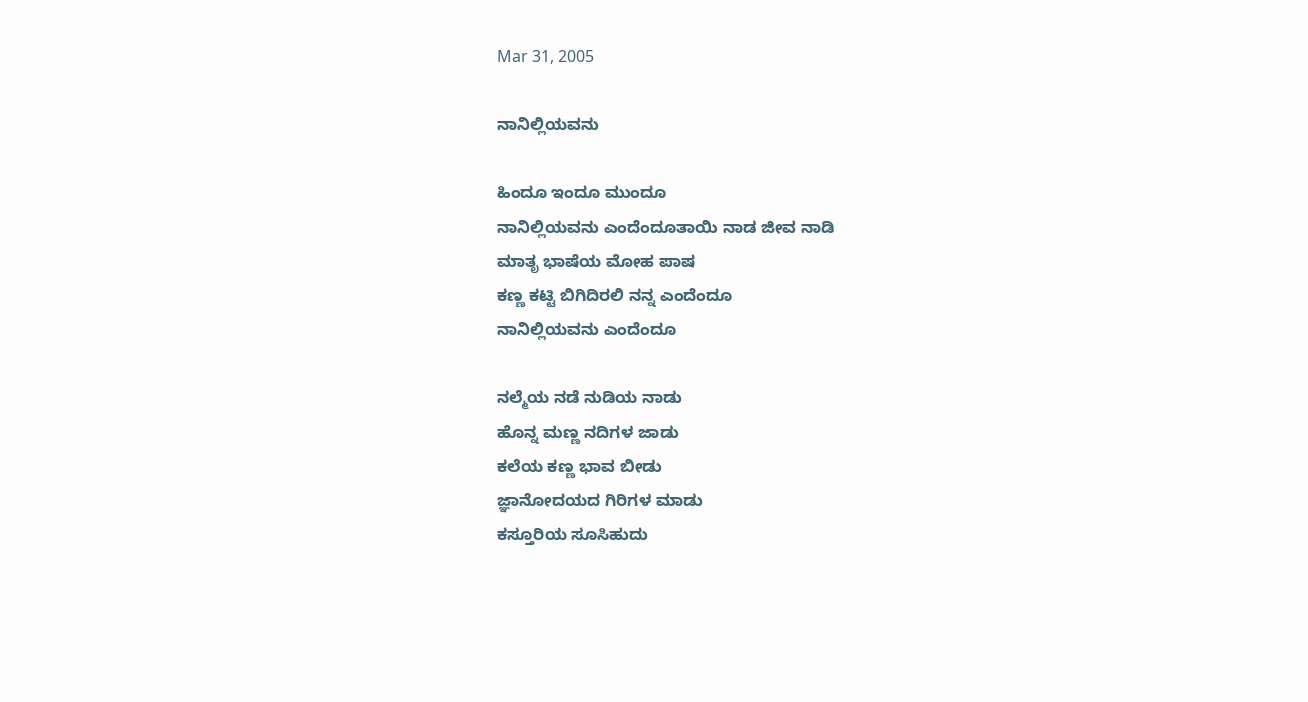Mar 31, 2005

ನಾನಿಲ್ಲಿಯವನು

ಹಿಂದೂ ಇಂದೂ ಮುಂದೂ
ನಾನಿಲ್ಲಿಯವನು ಎಂದೆಂದೂತಾಯಿ ನಾಡ ಜೀವ ನಾಡಿ
ಮಾತೃ ಭಾಷೆಯ ಮೋಹ ಪಾಷ
ಕಣ್ಣ ಕಟ್ಟಿ ಬಿಗಿದಿರಲಿ ನನ್ನ ಎಂದೆಂದೂ
ನಾನಿಲ್ಲಿಯವನು ಎಂದೆಂದೂ

ನಲ್ಮೆಯ ನಡೆ ನುಡಿಯ ನಾಡು
ಹೊನ್ನ ಮಣ್ಣ ನದಿಗಳ ಜಾಡು
ಕಲೆಯ ಕಣ್ಣ ಭಾವ ಬೀಡು
ಜ್ಞಾನೋದಯದ ಗಿರಿಗಳ ಮಾಡು
ಕಸ್ತೂರಿಯ ಸೂಸಿಹುದು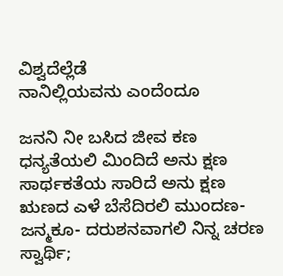ವಿಶ್ವದೆಲ್ಲೆಡೆ
ನಾನಿಲ್ಲಿಯವನು ಎಂದೆಂದೂ

ಜನನಿ ನೀ ಬಸಿದ ಜೀವ ಕಣ
ಧನ್ಯತೆಯಲಿ ಮಿಂದಿದೆ ಅನು ಕ್ಷಣ
ಸಾರ್ಥಕತೆಯ ಸಾರಿದೆ ಅನು ಕ್ಷಣ
ಋಣದ ಎಳೆ ಬೆಸೆದಿರಲಿ ಮುಂದಣ-
ಜನ್ಮಕೂ- ದರುಶನವಾಗಲಿ ನಿನ್ನ ಚರಣ
ಸ್ವಾರ್ಥಿ;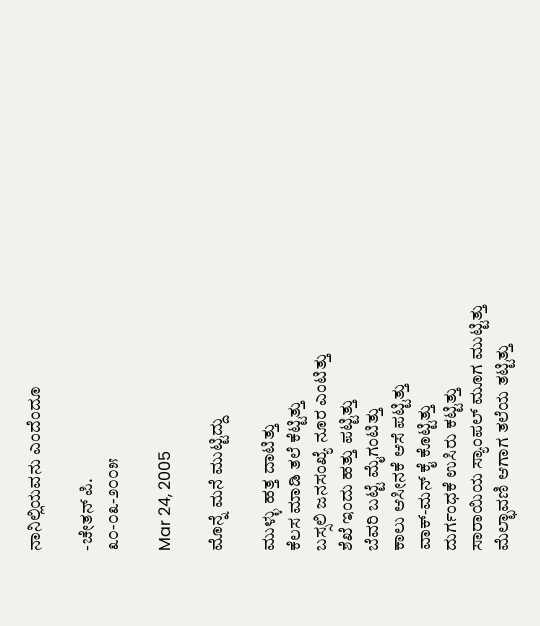ನಾನಿಲ್ಲಿಯವನು ಎಂದೆಂದೂ

-ಚೇತನ್ ಪಿ.
೩೦-೦೩-೨೦೦೫

Mar 24, 2005

ಮೊನ್ನೆ ಮನೆ ಮುಟ್ಟಿದ್ದು

ಮುಳ್ಳು ಹತ್ತ ದಾಟಿತ್ತು
ಕೆಲಸ ಮಾಡಿ ತಲೆ ಕೆಟ್ಟಿತ್ತು
ಬಸ್ಸಲಿ ಜನಸಂಖ್ಯೆ ನೂರ ಎಂಟಿತ್ತು
ಶೆಖೆ ಇಂದು ಹತ್ತು ಪಟ್ಟಿತ್ತು
ಬೆವರಿ ಬಟ್ಟೆ ಮೈಗಂಟಿತ್ತು
ಕಾಲು ಆಸೀನಕೆ ಆಸೆ ಪಟ್ಟಿತ್ತು
ವಾಕ್-ಮನ್ ಕೈ ಕೊಟ್ಟಿತ್ತು
ದುರ್ಗಂಧಕೆ ಉಸಿರು ಕಟ್ಟಿತ್ತು
ಸಾರಾಯಿಯ ಸ್ಯಾಂಪಲ್ ಮೂಗ ಮುಟ್ಟಿತ್ತು
ಮೆಲ್ಛಾವಣಿ ಆಗಾಗ ತಲೆಯ ತಟ್ಟಿತ್ತು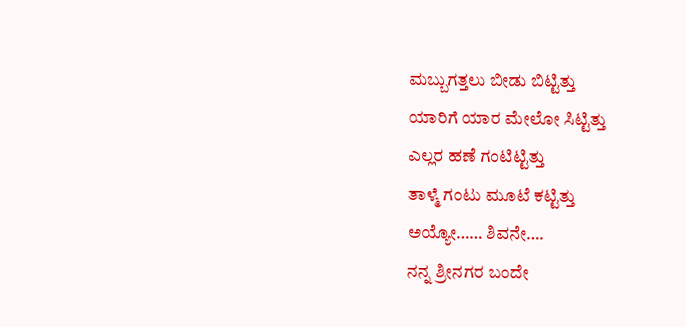ಮಬ್ಬುಗತ್ತಲು ಬೀಡು ಬಿಟ್ಟಿತ್ತು
ಯಾರಿಗೆ ಯಾರ ಮೇಲೋ ಸಿಟ್ಟಿತ್ತು
ಎಲ್ಲರ ಹಣೆ ಗಂಟಿಟ್ಟಿತ್ತು
ತಾಳ್ಮೆ ಗಂಟು ಮೂಟೆ ಕಟ್ಟಿತ್ತು
ಅಯ್ಯೋ…… ಶಿವನೇ….
ನನ್ನ ಶ್ರೀನಗರ ಬಂದೇ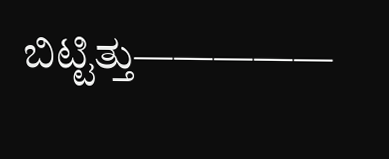ಬಿಟ್ಟಿತ್ತು—————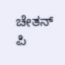ಚೇತನ್ ಪಿ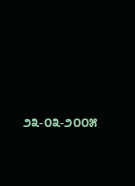೨೩-೦೩-೨೦೦೫